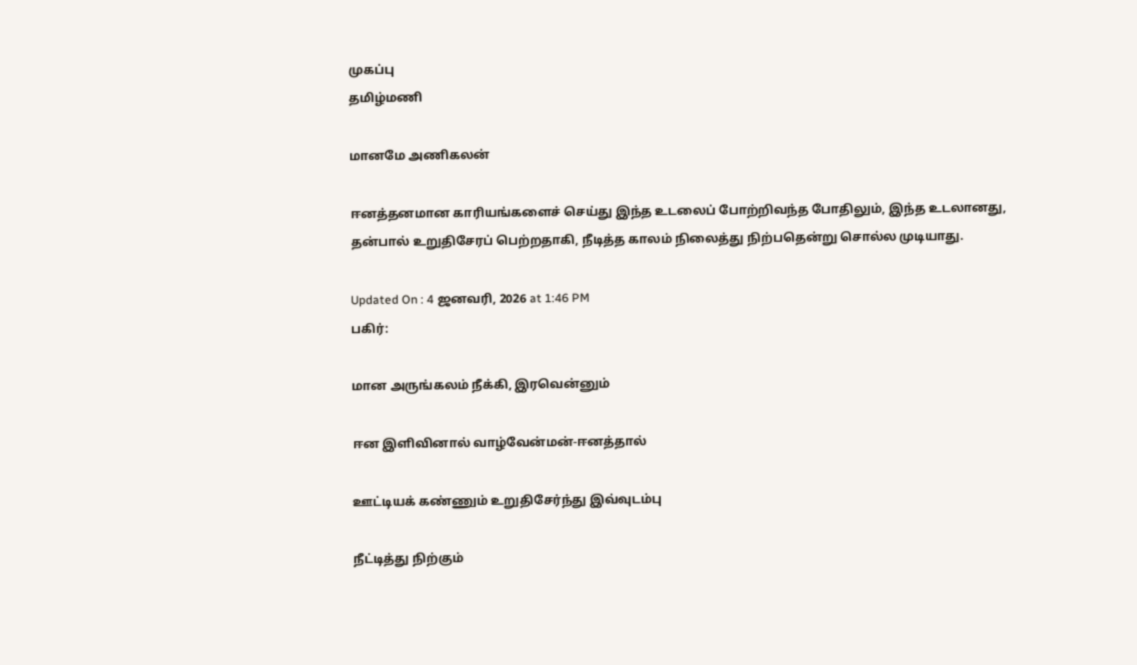முகப்பு
தமிழ்மணி

மானமே அணிகலன்

ஈனத்தனமான காரியங்களைச் செய்து இந்த உடலைப் போற்றிவந்த போதிலும், இந்த உடலானது, தன்பால் உறுதிசேரப் பெற்றதாகி, நீடித்த காலம் நிலைத்து நிற்பதென்று சொல்ல முடியாது.

Updated On : 4 ஜனவரி, 2026 at 1:46 PM
பகிர்:

மான அருங்கலம் நீக்கி, இரவென்னும்

ஈன இளிவினால் வாழ்வேன்மன்-ஈனத்தால்

ஊட்டியக் கண்ணும் உறுதிசேர்ந்து இவ்வுடம்பு

நீட்டித்து நிற்கும்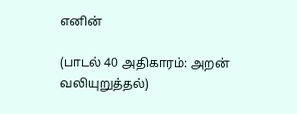எனின்

(பாடல் 40 அதிகாரம்: அறன் வலியுறுத்தல்)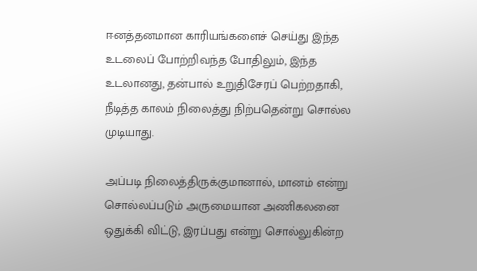ஈனத்தனமான காரியங்களைச் செய்து இந்த உடலைப் போற்றிவந்த போதிலும், இந்த உடலானது, தன்பால் உறுதிசேரப் பெற்றதாகி, நீடித்த காலம் நிலைத்து நிற்பதென்று சொல்ல முடியாது.

அப்படி நிலைத்திருக்குமானால், மானம் என்று சொல்லப்படும் அருமையான அணிகலனை ஒதுக்கி விட்டு, இரப்பது என்று சொல்லுகின்ற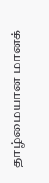தாழ்மையான மானக்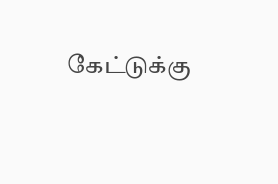கேட்டுக்கு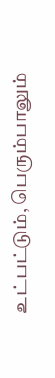உட்பட்டும், பெரும்பாலும்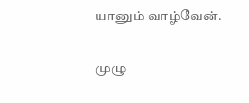யானும் வாழ்வேன்.

முழு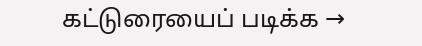கட்டுரையைப் படிக்க →